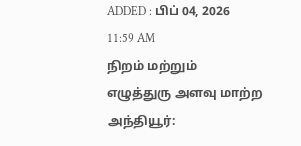ADDED : பிப் 04, 2026 11:59 AM
நிறம் மற்றும் எழுத்துரு அளவு மாற்ற
அந்தியூர்: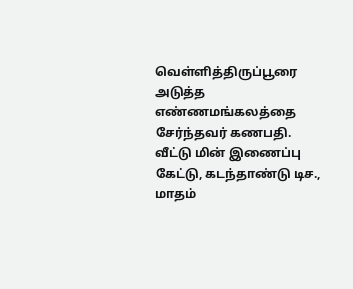வெள்ளித்திருப்பூரை அடுத்த எண்ணமங்கலத்தை சேர்ந்தவர் கணபதி. வீட்டு மின் இணைப்பு கேட்டு, கடந்தாண்டு டிச., மாதம்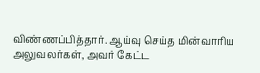விண்ணப்பித்தார். ஆய்வு செய்த மின்வாரிய அலுவலர்கள், அவர் கேட்ட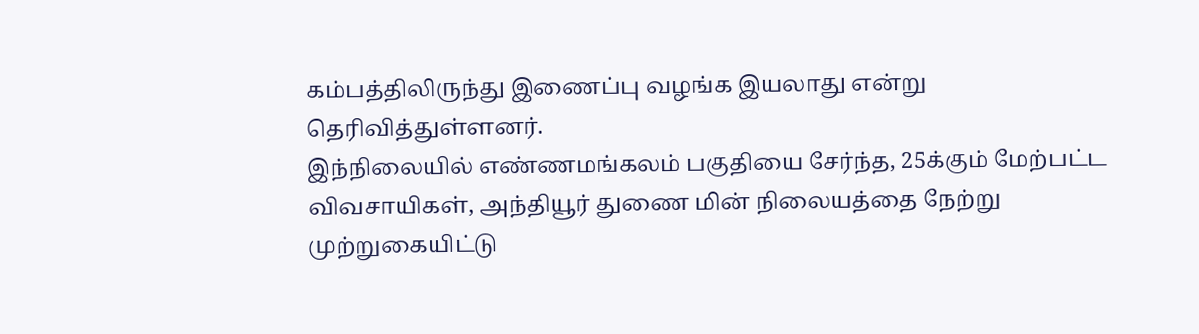கம்பத்திலிருந்து இணைப்பு வழங்க இயலாது என்று தெரிவித்துள்ளனர்.
இந்நிலையில் எண்ணமங்கலம் பகுதியை சேர்ந்த, 25க்கும் மேற்பட்ட விவசாயிகள், அந்தியூர் துணை மின் நிலையத்தை நேற்று முற்றுகையிட்டு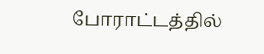போராட்டத்தில்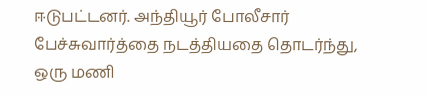ஈடுபட்டனர். அந்தியூர் போலீசார் பேச்சுவார்த்தை நடத்தியதை தொடர்ந்து, ஒரு மணி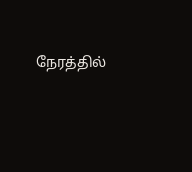நேரத்தில்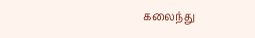கலைந்து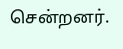சென்றனர்.